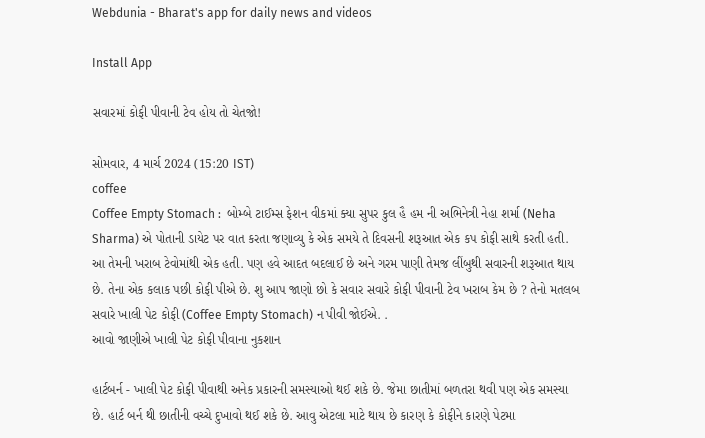Webdunia - Bharat's app for daily news and videos

Install App

સવારમાં કોફી પીવાની ટેવ હોય તો ચેતજો!

સોમવાર, 4 માર્ચ 2024 (15:20 IST)
coffee
Coffee Empty Stomach :  બોમ્બે ટાઈમ્સ ફેશન વીકમાં ક્યા સુપર કુલ હૈ હમ ની અભિનેત્રી નેહા શર્મા (Neha Sharma) એ પોતાની ડાયેટ પર વાત કરતા જણાવ્યુ કે એક સમયે તે દિવસની શરૂઆત એક કપ કોફી સાથે કરતી હતી. આ તેમની ખરાબ ટેવોમાંથી એક હતી. પણ હવે આદત બદલાઈ છે અને ગરમ પાણી તેમજ લીંબુથી સવારની શરૂઆત થાય છે. તેના એક કલાક પછી કોફી પીએ છે. શુ આપ જાણો છો કે સવાર સવારે કોફી પીવાની ટેવ ખરાબ કેમ છે ? તેનો મતલબ સવારે ખાલી પેટ કોફી (Coffee Empty Stomach) ન પીવી જોઈએ. .
આવો જાણીએ ખાલી પેટ કોફી પીવાના નુકશાન

હાર્ટબર્ન - ખાલી પેટ કોફી પીવાથી અનેક પ્રકારની સમસ્યાઓ થઈ શકે છે. જેમા છાતીમાં બળતરા થવી પણ એક સમસ્યા છે. હાર્ટ બર્ન થી છાતીની વચ્ચે દુખાવો થઈ શકે છે. આવુ એટલા માટે થાય છે કારણ કે કોફીને કારણે પેટમા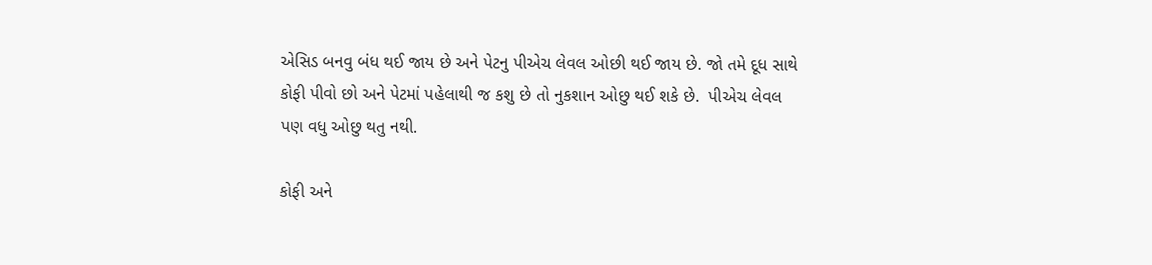એસિડ બનવુ બંધ થઈ જાય છે અને પેટનુ પીએચ લેવલ ઓછી થઈ જાય છે. જો તમે દૂધ સાથે કોફી પીવો છો અને પેટમાં પહેલાથી જ કશુ છે તો નુકશાન ઓછુ થઈ શકે છે.  પીએચ લેવલ પણ વધુ ઓછુ થતુ નથી.

કોફી અને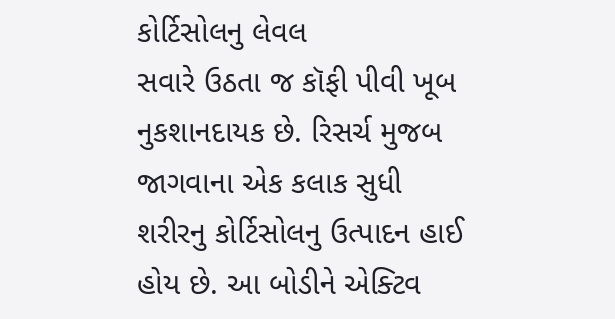કોર્ટિસોલનુ લેવલ
સવારે ઉઠતા જ કૉફી પીવી ખૂબ નુકશાનદાયક છે. રિસર્ચ મુજબ જાગવાના એક કલાક સુધી શરીરનુ કોર્ટિસોલનુ ઉત્પાદન હાઈ હોય છે. આ બોડીને એક્ટિવ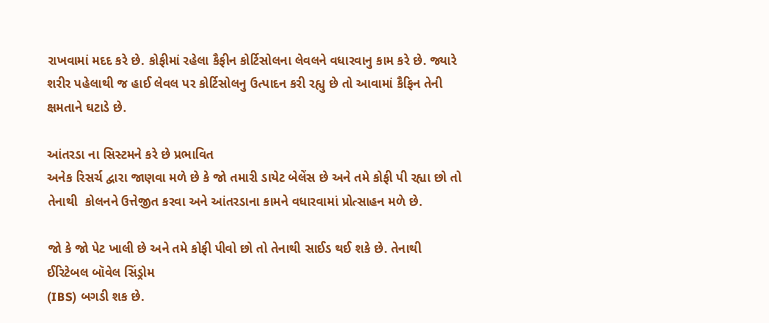રાખવામાં મદદ કરે છે. કોફીમાં રહેલા કૈફીન કોર્ટિસોલના લેવલને વધારવાનુ કામ કરે છે. જ્યારે શરીર પહેલાથી જ હાઈ લેવલ પર કોર્ટિસોલનુ ઉત્પાદન કરી રહ્યુ છે તો આવામાં કૈફિન તેની ક્ષમતાને ઘટાડે છે.

આંતરડા ના સિસ્ટમને કરે છે પ્રભાવિત
અનેક રિસર્ચ દ્વારા જાણવા મળે છે કે જો તમારી ડાયેટ બેલેંસ છે અને તમે કોફી પી રહ્યા છો તો તેનાથી  કોલનને ઉત્તેજીત કરવા અને આંતરડાના કામને વધારવામાં પ્રોત્સાહન મળે છે.

જો કે જો પેટ ખાલી છે અને તમે કોફી પીવો છો તો તેનાથી સાઈડ થઈ શકે છે. તેનાથી ઈરિટેબલ બૉવેલ સિંડ્રોમ
(IBS) બગડી શક છે.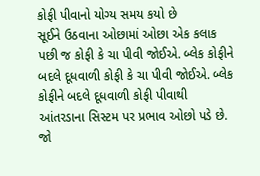કોફી પીવાનો યોગ્ય સમય કયો છે
સૂઈને ઉઠવાના ઓછામાં ઓછા એક કલાક પછી જ કોફી કે ચા પીવી જોઈએ. બ્લેક કોફીને બદલે દૂધવાળી કોફી કે ચા પીવી જોઈએ. બ્લેક કોફીને બદલે દૂધવાળી કોફી પીવાથી આંતરડાના સિસ્ટમ પર પ્રભાવ ઓછો પડે છે. જો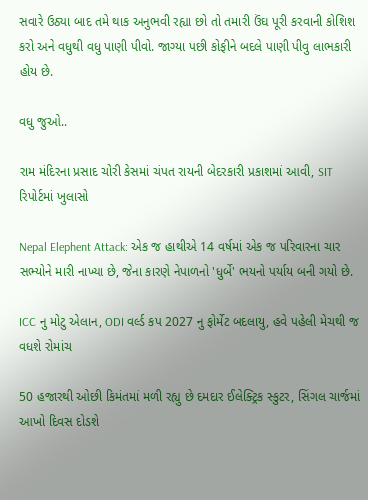સવારે ઉઠ્યા બાદ તમે થાક અનુભવી રહ્યા છો તો તમારી ઉંઘ પૂરી કરવાની કોશિશ કરો અને વધુથી વધુ પાણી પીવો. જાગ્યા પછી કોફીને બદલે પાણી પીવુ લાભકારી હોય છે.

વધુ જુઓ..

રામ મંદિરના પ્રસાદ ચોરી કેસમાં ચંપત રાયની બેદરકારી પ્રકાશમાં આવી, SIT રિપોર્ટમાં ખુલાસો

Nepal Elephent Attack: એક જ હાથીએ 14 વર્ષમાં એક જ પરિવારના ચાર સભ્યોને મારી નાખ્યા છે, જેના કારણે નેપાળનો 'ધુર્બે' ભયનો પર્યાય બની ગયો છે.

ICC નુ મોટુ એલાન, ODI વર્લ્ડ કપ 2027 નુ ફોર્મેટ બદલાયુ, હવે પહેલી મેચથી જ વધશે રોમાંચ

50 હજારથી ઓછી કિમંતમાં મળી રહ્યુ છે દમદાર ઈલેક્ટ્રિક સ્કુટર, સિંગલ ચાર્જમાં આખો દિવસ દોડશે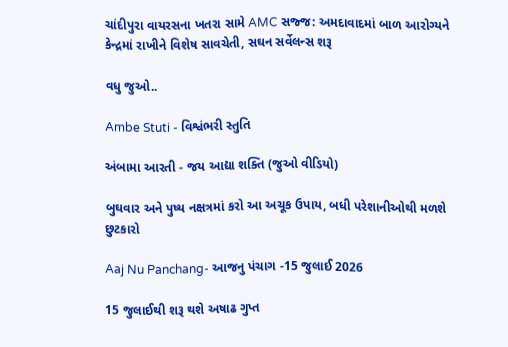ચાંદીપુરા વાયરસના ખતરા સામે AMC સજ્જ: અમદાવાદમાં બાળ આરોગ્યને કેન્દ્રમાં રાખીને વિશેષ સાવચેતી, સઘન સર્વેલન્સ શરૂ

વધુ જુઓ..

Ambe Stuti - વિશ્વંભરી સ્તુતિ

અંબામા આરતી - જય આદ્યા શક્તિ (જુઓ વીડિયો)

બુઘવાર અને પુષ્ય નક્ષત્રમાં કરો આ અચૂક ઉપાય, બધી પરેશાનીઓથી મળશે છુટકારો

Aaj Nu Panchang- આજનુ પંચાગ -15 જુલાઈ 2026

15 જુલાઈથી શરૂ થશે અષાઢ ગુપ્ત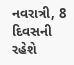નવરાત્રી, 8 દિવસની રહેશે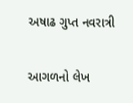અષાઢ ગુપ્ત નવરાત્રી

આગળનો લેખ